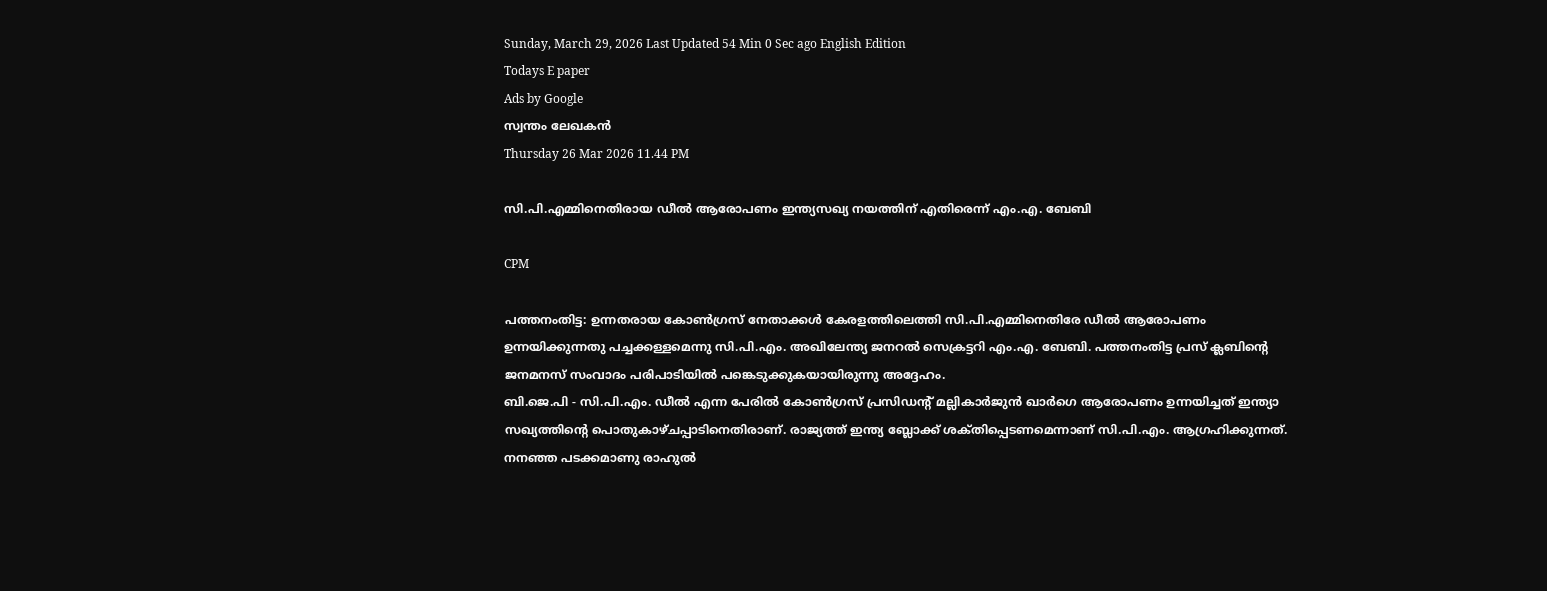Sunday, March 29, 2026 Last Updated 54 Min 0 Sec ago English Edition
Todays E paper
Ads by Google
സ്വന്തം ലേഖകന്‍
Thursday 26 Mar 2026 11.44 PM

സി.പി.എമ്മിനെതിരായ ഡീല്‍ ആരോപണം ഇന്ത്യസഖ്യ നയത്തിന്‌ എതിരെന്ന്‌ എം.എ. ബേബി

CPM

പത്തനംതിട്ട: ഉന്നതരായ കോണ്‍ഗ്രസ്‌ നേതാക്കള്‍ കേരളത്തിലെത്തി സി.പി.എമ്മിനെതിരേ ഡീല്‍ ആരോപണം ഉന്നയിക്കുന്നതു പച്ചക്കള്ളമെന്നു സി.പി.എം. അഖിലേന്ത്യ ജനറല്‍ സെക്രട്ടറി എം.എ. ബേബി. പത്തനംതിട്ട പ്രസ്‌ ക്ലബിന്റെ ജനമനസ്‌ സംവാദം പരിപാടിയില്‍ പങ്കെടുക്കുകയായിരുന്നു അദ്ദേഹം.
ബി.ജെ.പി - സി.പി.എം. ഡീല്‍ എന്ന പേരില്‍ കോണ്‍ഗ്രസ്‌ പ്രസിഡന്റ്‌ മല്ലികാര്‍ജുന്‍ ഖാര്‍ഗെ ആരോപണം ഉന്നയിച്ചത്‌ ഇന്ത്യാ സഖ്യത്തിന്റെ പൊതുകാഴ്‌ചപ്പാടിനെതിരാണ്‌. രാജ്യത്ത്‌ ഇന്ത്യ ബ്ലോക്ക്‌ ശക്‌തിപ്പെടണമെന്നാണ്‌ സി.പി.എം. ആഗ്രഹിക്കുന്നത്‌. നനഞ്ഞ പടക്കമാണു രാഹുല്‍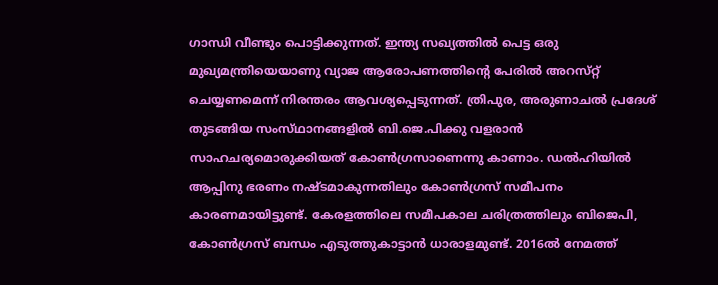ഗാന്ധി വീണ്ടും പൊട്ടിക്കുന്നത്‌. ഇന്ത്യ സഖ്യത്തില്‍ പെട്ട ഒരു മുഖ്യമന്ത്രിയെയാണു വ്യാജ ആരോപണത്തിന്റെ പേരില്‍ അറസ്‌റ്റ്‌ ചെയ്യണമെന്ന്‌ നിരന്തരം ആവശ്യപ്പെടുന്നത്‌. ത്രിപുര, അരുണാചല്‍ പ്രദേശ്‌ തുടങ്ങിയ സംസ്‌ഥാനങ്ങളില്‍ ബി.ജെ.പിക്കു വളരാന്‍ സാഹചര്യമൊരുക്കിയത്‌ കോണ്‍ഗ്രസാണെന്നു കാണാം. ഡല്‍ഹിയില്‍ ആപ്പിനു ഭരണം നഷ്‌ടമാകുന്നതിലും കോണ്‍ഗ്രസ്‌ സമീപനം കാരണമായിട്ടുണ്ട്‌. കേരളത്തിലെ സമീപകാല ചരിത്രത്തിലും ബിജെപി, കോണ്‍ഗ്രസ്‌ ബന്ധം എടുത്തുകാട്ടാന്‍ ധാരാളമുണ്ട്‌. 2016ല്‍ നേമത്ത്‌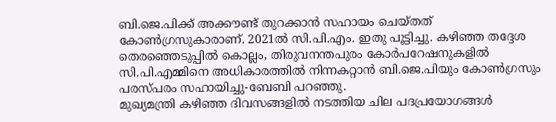ബി.ജെ.പിക്ക്‌ അക്കൗണ്ട്‌ തുറക്കാന്‍ സഹായം ചെയ്‌തത്‌ കോണ്‍ഗ്രസുകാരാണ്‌. 2021ല്‍ സി.പി.എം. ഇതു പൂട്ടിച്ചു. കഴിഞ്ഞ തദ്ദേശ തെരഞ്ഞെടുപ്പില്‍ കൊല്ലം, തിരുവനന്തപുരം കോര്‍പറേഷനുകളില്‍ സി.പി.എമ്മിനെ അധികാരത്തില്‍ നിന്നകറ്റാന്‍ ബി.ജെ.പിയും കോണ്‍ഗ്രസും പരസ്‌പരം സഹായിച്ചു-ബേബി പറഞ്ഞു.
മുഖ്യമന്ത്രി കഴിഞ്ഞ ദിവസങ്ങളില്‍ നടത്തിയ ചില പദപ്രയോഗങ്ങള്‍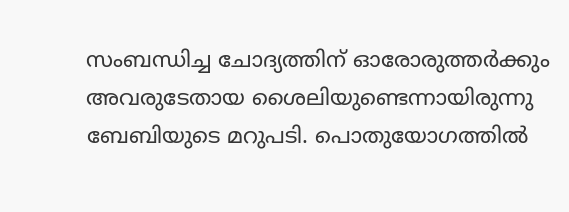സംബന്ധിച്ച ചോദ്യത്തിന്‌ ഓരോരുത്തര്‍ക്കും അവരുടേതായ ശൈലിയുണ്ടെന്നായിരുന്നു ബേബിയുടെ മറുപടി. പൊതുയോഗത്തില്‍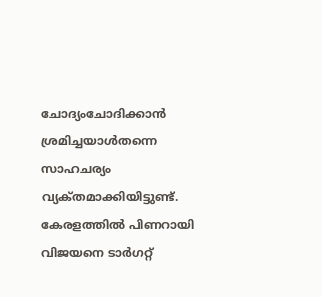ചോദ്യംചോദിക്കാന്‍ ശ്രമിച്ചയാള്‍തന്നെ സാഹചര്യം വ്യക്‌തമാക്കിയിട്ടുണ്ട്‌. കേരളത്തില്‍ പിണറായി വിജയനെ ടാര്‍ഗറ്റ്‌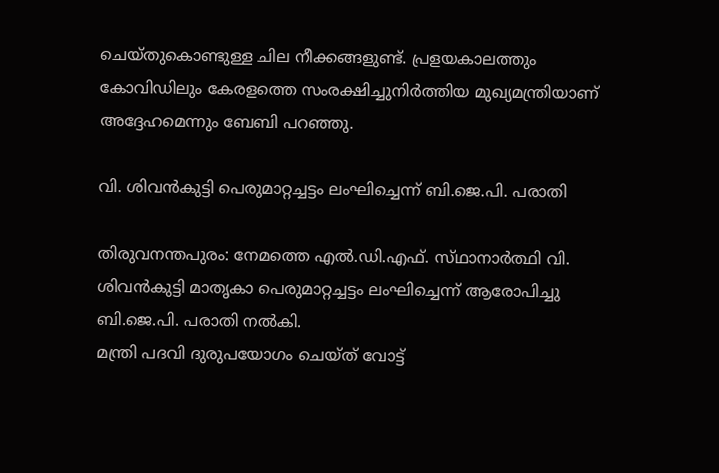ചെയ്‌തുകൊണ്ടുള്ള ചില നീക്കങ്ങളുണ്ട്‌. പ്രളയകാലത്തും കോവിഡിലും കേരളത്തെ സംരക്ഷിച്ചുനിര്‍ത്തിയ മുഖ്യമന്ത്രിയാണ്‌ അദ്ദേഹമെന്നും ബേബി പറഞ്ഞു.

വി. ശിവന്‍കുട്ടി പെരുമാറ്റച്ചട്ടം ലംഘിച്ചെന്ന്‌ ബി.ജെ.പി. പരാതി

തിരുവനന്തപുരം: നേമത്തെ എല്‍.ഡി.എഫ്‌. സ്‌ഥാനാര്‍ത്ഥി വി. ശിവന്‍കുട്ടി മാതൃകാ പെരുമാറ്റച്ചട്ടം ലംഘിച്ചെന്ന്‌ ആരോപിച്ചു ബി.ജെ.പി. പരാതി നല്‍കി.
മന്ത്രി പദവി ദുരുപയോഗം ചെയ്‌ത്‌ വോട്ട്‌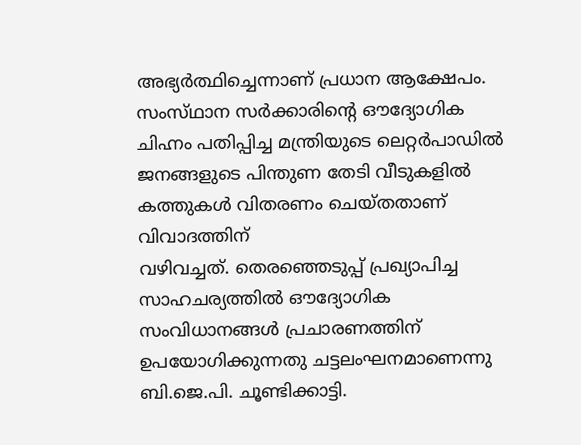അഭ്യര്‍ത്ഥിച്ചെന്നാണ്‌ പ്രധാന ആക്ഷേപം. സംസ്‌ഥാന സര്‍ക്കാരിന്റെ ഔദ്യോഗിക ചിഹ്നം പതിപ്പിച്ച മന്ത്രിയുടെ ലെറ്റര്‍പാഡില്‍ ജനങ്ങളുടെ പിന്തുണ തേടി വീടുകളില്‍ കത്തുകള്‍ വിതരണം ചെയ്‌തതാണ്‌ വിവാദത്തിന്‌
വഴിവച്ചത്‌. തെരഞ്ഞെടുപ്പ്‌ പ്രഖ്യാപിച്ച സാഹചര്യത്തില്‍ ഔദ്യോഗിക സംവിധാനങ്ങള്‍ പ്രചാരണത്തിന്‌ ഉപയോഗിക്കുന്നതു ചട്ടലംഘനമാണെന്നു ബി.ജെ.പി. ചൂണ്ടിക്കാട്ടി.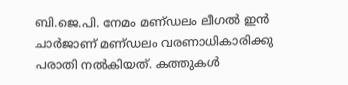ബി.ജെ.പി. നേമം മണ്‌ഡലം ലീഗല്‍ ഇന്‍ ചാര്‍ജാണ്‌ മണ്‌ഡലം വരണാധികാരിക്കു പരാതി നല്‍കിയത്‌. കത്തുകള്‍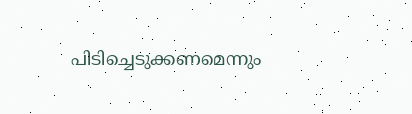പിടിച്ചെടുക്കണമെന്നും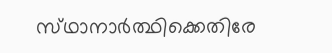സ്‌ഥാനാര്‍ത്ഥിക്കെതിരേ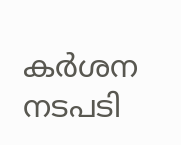കര്‍ശന നടപടി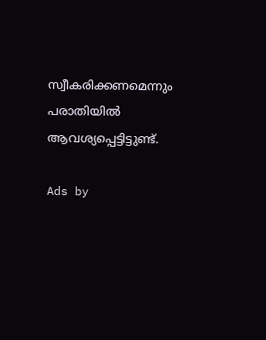സ്വീകരിക്കണമെന്നും പരാതിയില്‍ ആവശ്യപ്പെട്ടിട്ടുണ്ട്‌.

Ads by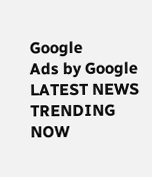Google
Ads by Google
LATEST NEWS
TRENDING NOW